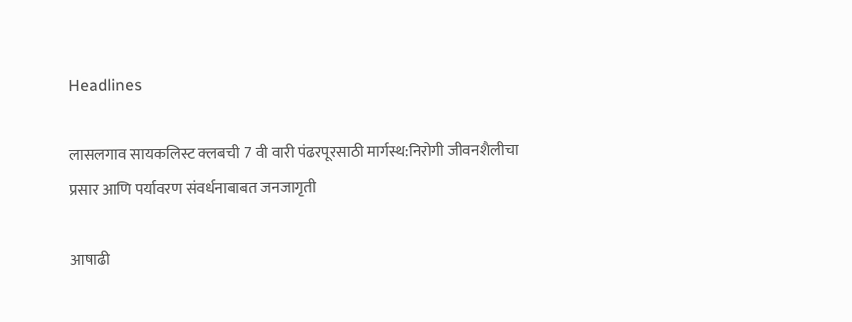Headlines

लासलगाव सायकलिस्ट क्लबची 7 वी वारी पंढरपूरसाठी मार्गस्थ:निरोगी जीवनशैलीचा प्रसार आणि पर्यावरण संवर्धनाबाबत जनजागृती

आषाढी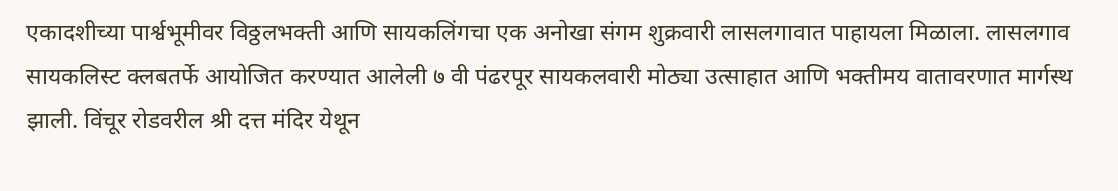एकादशीच्या पार्श्वभूमीवर विठ्ठलभक्ती आणि सायकलिंगचा एक अनोखा संगम शुक्रवारी लासलगावात पाहायला मिळाला. लासलगाव सायकलिस्ट क्लबतर्फे आयोजित करण्यात आलेली ७ वी पंढरपूर सायकलवारी मोठ्या उत्साहात आणि भक्तीमय वातावरणात मार्गस्थ झाली. विंचूर रोडवरील श्री दत्त मंदिर येथून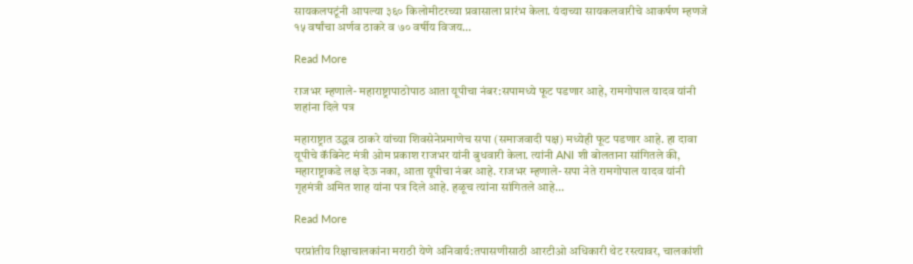सायकलपटूंनी आपल्या ३६० किलोमीटरच्या प्रवासाला प्रारंभ केला. यंदाच्या सायकलवारीचे आकर्षण म्हणजे १५ वर्षांचा अर्णव ठाकरे व ७० वर्षीय विजय…

Read More

राजभर म्हणाले- महाराष्ट्रापाठोपाठ आता यूपीचा नंबर:सपामध्ये फूट पडणार आहे, रामगोपाल यादव यांनी शहांना दिले पत्र

महाराष्ट्रात उद्धव ठाकरे यांच्या शिवसेनेप्रमाणेच सपा (समाजवादी पक्ष) मध्येही फूट पडणार आहे. हा दावा यूपीचे कॅबिनेट मंत्री ओम प्रकाश राजभर यांनी बुधवारी केला. त्यांनी ANI शी बोलताना सांगितले की, महाराष्ट्राकडे लक्ष देऊ नका, आता यूपीचा नंबर आहे. राजभर म्हणाले- सपा नेते रामगोपाल यादव यांनी गृहमंत्री अमित शाह यांना पत्र दिले आहे. हळूच त्यांना सांगितले आहे…

Read More

परप्रांतीय रिक्षाचालकांना मराठी येणे अनिवार्य:तपासणीसाठी आरटीओ अधिकारी थेट रस्त्यावर, चालकांशी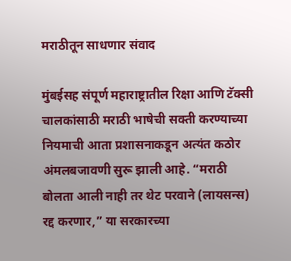मराठीतून साधणार संवाद

मुंबईसह संपूर्ण महाराष्ट्रातील रिक्षा आणि टॅक्सी चालकांसाठी मराठी भाषेची सक्ती करण्याच्या नियमाची आता प्रशासनाकडून अत्यंत कठोर अंमलबजावणी सुरू झाली आहे. “मराठी बोलता आली नाही तर थेट परवाने (लायसन्स) रद्द करणार,” या सरकारच्या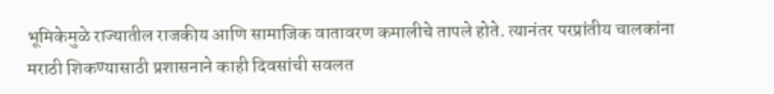भूमिकेमुळे राज्यातील राजकीय आणि सामाजिक वातावरण कमालीचे तापले होते. त्यानंतर परप्रांतीय चालकांना मराठी शिकण्यासाठी प्रशासनाने काही दिवसांची सवलत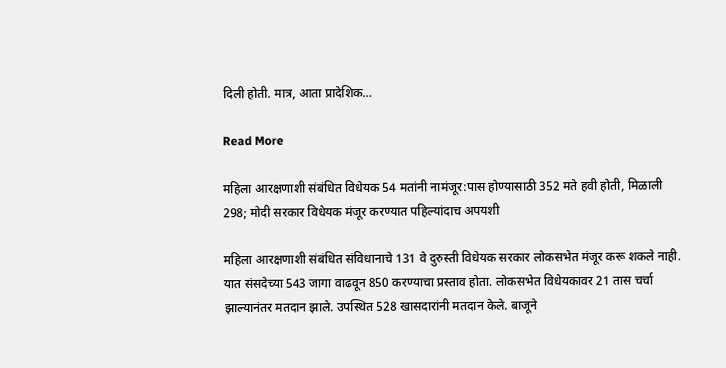दिली होती. मात्र, आता प्रादेशिक…

Read More

महिला आरक्षणाशी संबंधित विधेयक 54 मतांनी नामंजूर:पास होण्यासाठी 352 मते हवी होती, मिळाली 298; मोदी सरकार विधेयक मंजूर करण्यात पहिल्यांदाच अपयशी

महिला आरक्षणाशी संबंधित संविधानाचे 131 वे दुरुस्ती विधेयक सरकार लोकसभेत मंजूर करू शकले नाही. यात संसदेच्या 543 जागा वाढवून 850 करण्याचा प्रस्ताव होता. लोकसभेत विधेयकावर 21 तास चर्चा झाल्यानंतर मतदान झाले. उपस्थित 528 खासदारांनी मतदान केले. बाजूने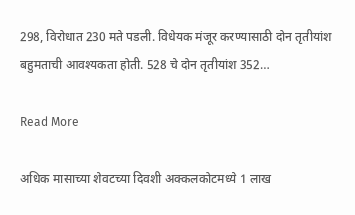298, विरोधात 230 मते पडली. विधेयक मंजूर करण्यासाठी दोन तृतीयांश बहुमताची आवश्यकता होती. 528 चे दोन तृतीयांश 352…

Read More

अधिक मासाच्या शेवटच्या दिवशी अक्कलकोटमध्ये 1 लाख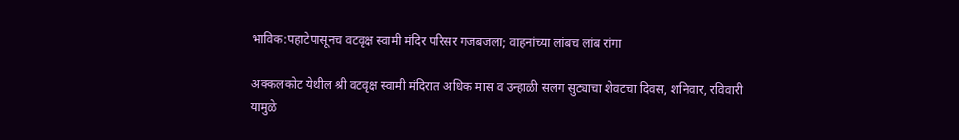भाविक:पहाटेपासूनच वटवृक्ष स्वामी मंदिर परिसर गजबजला; वाहनांच्या लांबच लांब रांगा

अक्कलकोट येथील श्री वटवृक्ष स्वामी मंदिरात अधिक मास व उन्हाळी सलग सुट्याचा शेवटचा दिवस, शनिवार, रविवारी यामुळे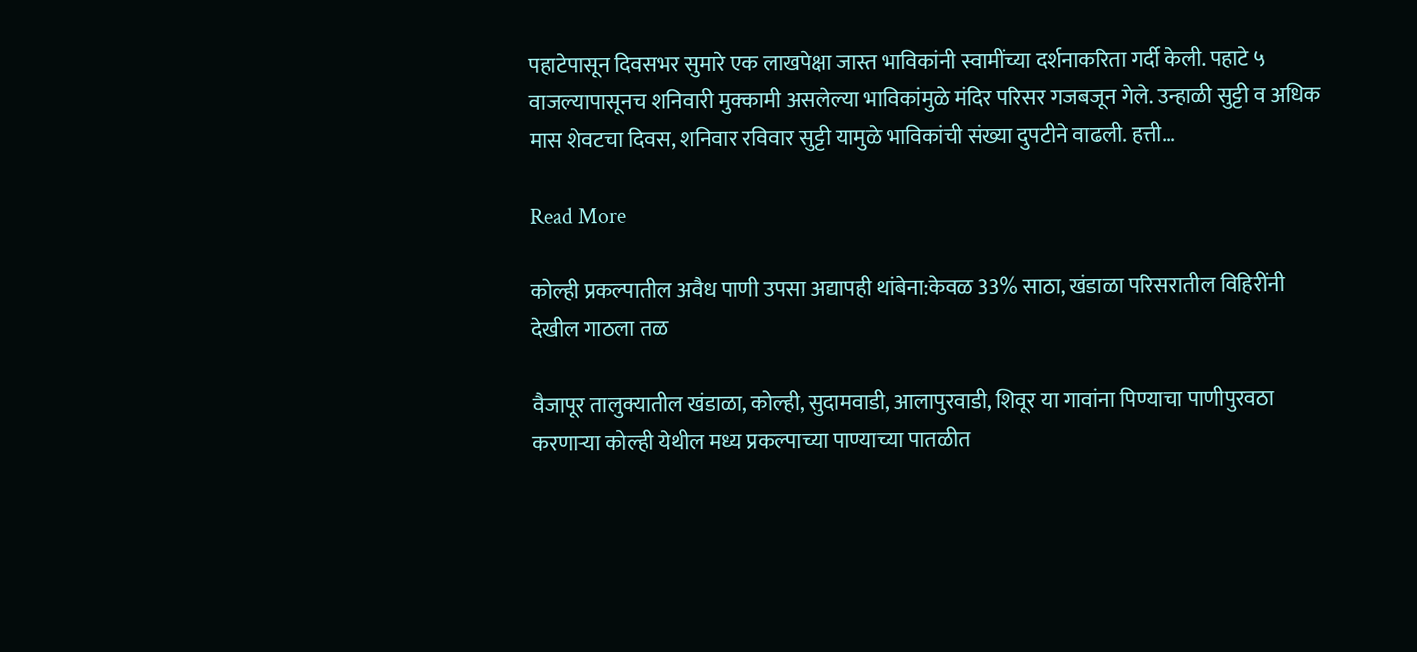पहाटेपासून दिवसभर सुमारे एक लाखपेक्षा जास्त भाविकांनी स्वामींच्या दर्शनाकरिता गर्दी केली. पहाटे ५ वाजल्यापासूनच शनिवारी मुक्कामी असलेल्या भाविकांमुळे मंदिर परिसर गजबजून गेले. उन्हाळी सुट्टी व अधिक मास शेवटचा दिवस, शनिवार रविवार सुट्टी यामुळे भाविकांची संख्या दुपटीने वाढली. हत्ती…

Read More

कोल्ही प्रकल्पातील अवैध पाणी उपसा अद्यापही थांबेना:केवळ 33% साठा, खंडाळा परिसरातील विहिरींनी देखील गाठला तळ

वैजापूर तालुक्यातील खंडाळा, कोल्ही, सुदामवाडी, आलापुरवाडी, शिवूर या गावांना पिण्याचा पाणीपुरवठा करणाऱ्या कोल्ही येथील मध्य प्रकल्पाच्या पाण्याच्या पातळीत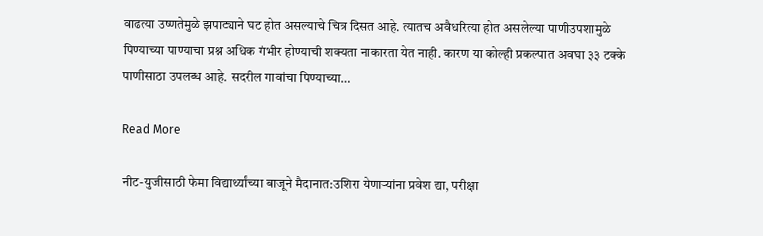वाढत्या उष्णतेमुळे झपाट्याने घट होत असल्याचे चित्र दिसत आहे. त्यातच अवैधरित्या होत असलेल्या पाणीउपशामुळे पिण्याच्या पाण्याचा प्रश्न अधिक गंभीर होण्याची शक्यता नाकारता येत नाही. कारण या कोल्ही प्रकल्पात अवघा ३३ टक्के पाणीसाठा उपलब्ध आहे. सदरील गावांचा पिण्याच्या…

Read More

नीट-युजीसाठी फेमा विद्यार्थ्यांच्या बाजूने मैदानात:उशिरा येणाऱ्यांना प्रवेश द्या, परीक्षा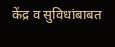केंद्र व सुविधांबाबत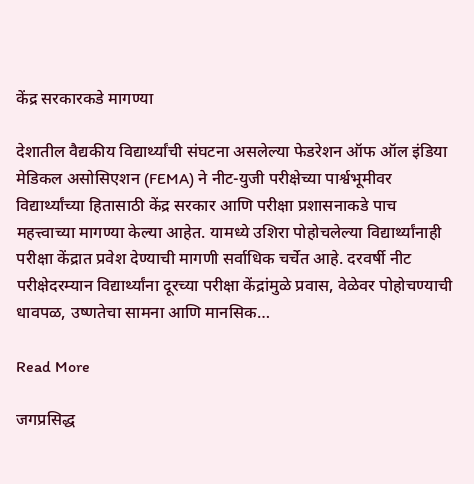केंद्र सरकारकडे मागण्या

देशातील वैद्यकीय विद्यार्थ्यांची संघटना असलेल्या फेडरेशन ऑफ ऑल इंडिया मेडिकल असोसिएशन (FEMA) ने नीट-युजी परीक्षेच्या पार्श्वभूमीवर विद्यार्थ्यांच्या हितासाठी केंद्र सरकार आणि परीक्षा प्रशासनाकडे पाच महत्त्वाच्या मागण्या केल्या आहेत. यामध्ये उशिरा पोहोचलेल्या विद्यार्थ्यांनाही परीक्षा केंद्रात प्रवेश देण्याची मागणी सर्वाधिक चर्चेत आहे. दरवर्षी नीट परीक्षेदरम्यान विद्यार्थ्यांना दूरच्या परीक्षा केंद्रांमुळे प्रवास, वेळेवर पोहोचण्याची धावपळ, उष्णतेचा सामना आणि मानसिक…

Read More

जगप्रसिद्ध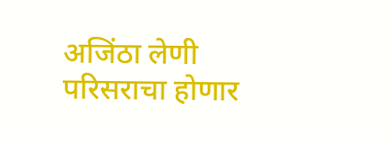अजिंठा लेणी परिसराचा होणार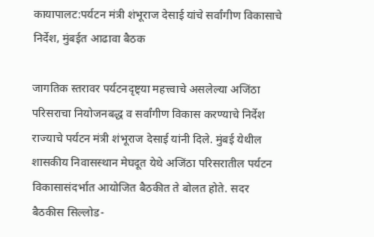कायापालट:पर्यटन मंत्री शंभूराज देसाई यांचे सर्वांगीण विकासाचे निर्देश, मुंबईत आढावा बैठक

जागतिक स्तरावर पर्यटनदृष्ट्या महत्त्वाचे असलेल्या अजिंठा परिसराचा नियोजनबद्ध व सर्वांगीण विकास करण्याचे निर्देश राज्याचे पर्यटन मंत्री शंभूराज देसाई यांनी दिले. मुंबई येथील शासकीय निवासस्थान मेघदूत येथे अजिंठा परिसरातील पर्यटन विकासासंदर्भात आयोजित बैठकीत ते बोलत होते. सदर बैठकीस सिल्लोड-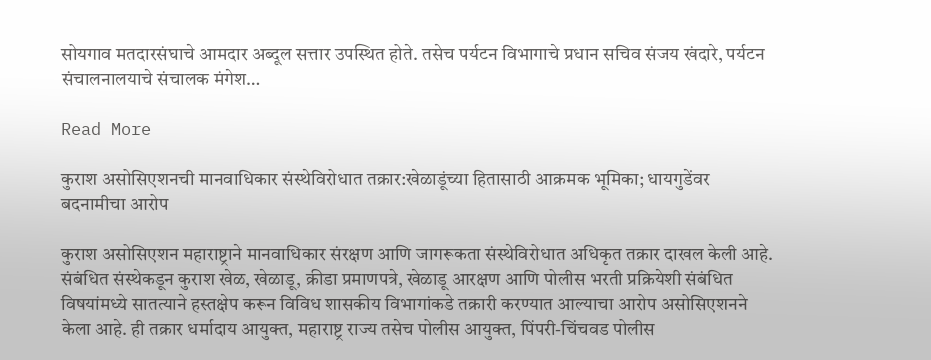सोयगाव मतदारसंघाचे आमदार अब्दूल सत्तार उपस्थित होते. तसेच पर्यटन विभागाचे प्रधान सचिव संजय खंदारे, पर्यटन संचालनालयाचे संचालक मंगेश…

Read More

कुराश असोसिएशनची मानवाधिकार संस्थेविरोधात तक्रार:खेळाडूंच्या हितासाठी आक्रमक भूमिका; धायगुडेंवर बदनामीचा आरोप

कुराश असोसिएशन महाराष्ट्राने मानवाधिकार संरक्षण आणि जागरूकता संस्थेविरोधात अधिकृत तक्रार दाखल केली आहे. संबंधित संस्थेकडून कुराश खेळ, खेळाडू, क्रीडा प्रमाणपत्रे, खेळाडू आरक्षण आणि पोलीस भरती प्रक्रियेशी संबंधित विषयांमध्ये सातत्याने हस्तक्षेप करून विविध शासकीय विभागांकडे तक्रारी करण्यात आल्याचा आरोप असोसिएशनने केला आहे. ही तक्रार धर्मादाय आयुक्त, महाराष्ट्र राज्य तसेच पोलीस आयुक्त, पिंपरी-चिंचवड पोलीस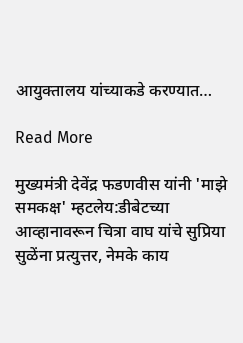आयुक्तालय यांच्याकडे करण्यात…

Read More

मुख्यमंत्री देवेंद्र फडणवीस यांनी 'माझे समकक्ष' म्हटलेय:डीबेटच्या आव्हानावरून चित्रा वाघ यांचे सुप्रिया सुळेंना प्रत्युत्तर, नेमके काय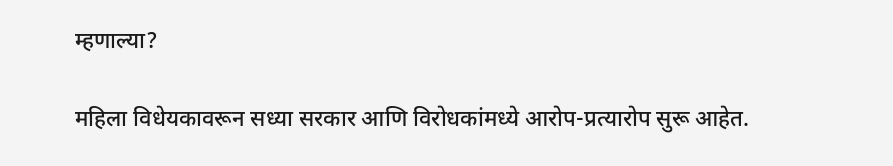म्हणाल्या?

महिला विधेयकावरून सध्या सरकार आणि विरोधकांमध्ये आरोप-प्रत्यारोप सुरू आहेत.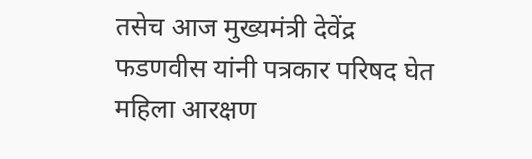तसेच आज मुख्यमंत्री देवेंद्र फडणवीस यांनी पत्रकार परिषद घेत महिला आरक्षण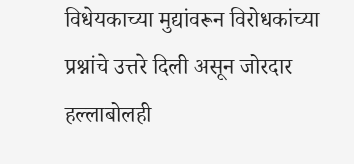विधेयकाच्या मुद्यांवरून विरोधकांच्या प्रश्नांचे उत्तरे दिली असून जोरदार हल्लाबोलही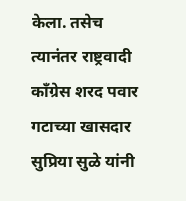केला. तसेच त्यानंतर राष्ट्रवादी कॉंग्रेस शरद पवार गटाच्या खासदार सुप्रिया सुळे यांनी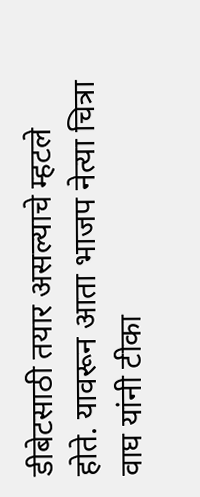डीबेटसाठी तयार असल्याचे म्हटले होते. यावरून आता भाजप नेत्या चित्रा वाघ यांनी टीका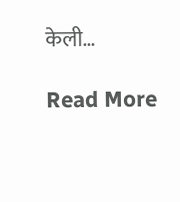केली…

Read More